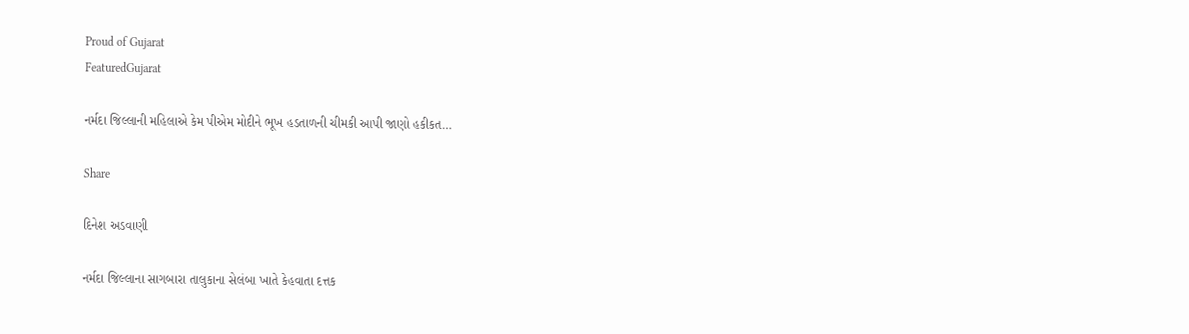Proud of Gujarat
FeaturedGujarat

નર્મદા જિલ્લાની મહિલાએ કેમ પીએમ મોદીને ભૂખ હડતાળની ચીમકી આપી જાણો હકીકત…

Share

દિનેશ અડવાણી

નર્મદા જિલ્લાના સાગબારા તાલુકાના સેલંબા ખાતે કેહવાતા દત્તક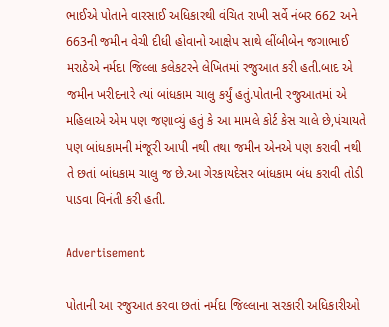ભાઈએ પોતાને વારસાઈ અધિકારથી વંચિત રાખી સર્વે નંબર 662 અને 663ની જમીન વેચી દીધી હોવાનો આક્ષેપ સાથે લીંબીબેન જગાભાઈ મરાઠેએ નર્મદા જિલ્લા કલેકટરને લેખિતમાં રજુઆત કરી હતી.બાદ એ જમીન ખરીદનારે ત્યાં બાંધકામ ચાલુ કર્યું હતું.પોતાની રજુઆતમાં એ મહિલાએ એમ પણ જણાવ્યું હતું કે આ મામલે કોર્ટ કેસ ચાલે છે,પંચાયતે પણ બાંધકામની મંજૂરી આપી નથી તથા જમીન એનએ પણ કરાવી નથી તે છતાં બાંધકામ ચાલુ જ છે.આ ગેરકાયદેસર બાંધકામ બંધ કરાવી તોડી પાડવા વિનંતી કરી હતી.

Advertisement

પોતાની આ રજુઆત કરવા છતાં નર્મદા જિલ્લાના સરકારી અધિકારીઓ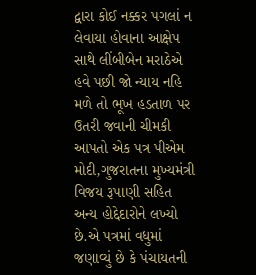દ્વારા કોઈ નક્કર પગલાં ન લેવાયા હોવાના આક્ષેપ સાથે લીંબીબેન મરાઠેએ હવે પછી જો ન્યાય નહિ મળે તો ભૂખ હડતાળ પર ઉતરી જવાની ચીમકી આપતો એક પત્ર પીએમ મોદી,ગુજરાતના મુખ્યમંત્રી વિજય રૂપાણી સહિત અન્ય હોદ્દેદારોને લખ્યો છે.એ પત્રમાં વધુમાં જણાવ્યું છે કે પંચાયતની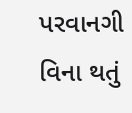પરવાનગી વિના થતું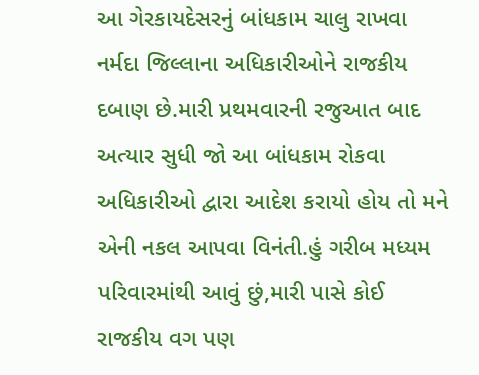આ ગેરકાયદેસરનું બાંધકામ ચાલુ રાખવા નર્મદા જિલ્લાના અધિકારીઓને રાજકીય દબાણ છે.મારી પ્રથમવારની રજુઆત બાદ અત્યાર સુધી જો આ બાંધકામ રોકવા અધિકારીઓ દ્વારા આદેશ કરાયો હોય તો મને એની નકલ આપવા વિનંતી.હું ગરીબ મધ્યમ પરિવારમાંથી આવું છું,મારી પાસે કોઈ રાજકીય વગ પણ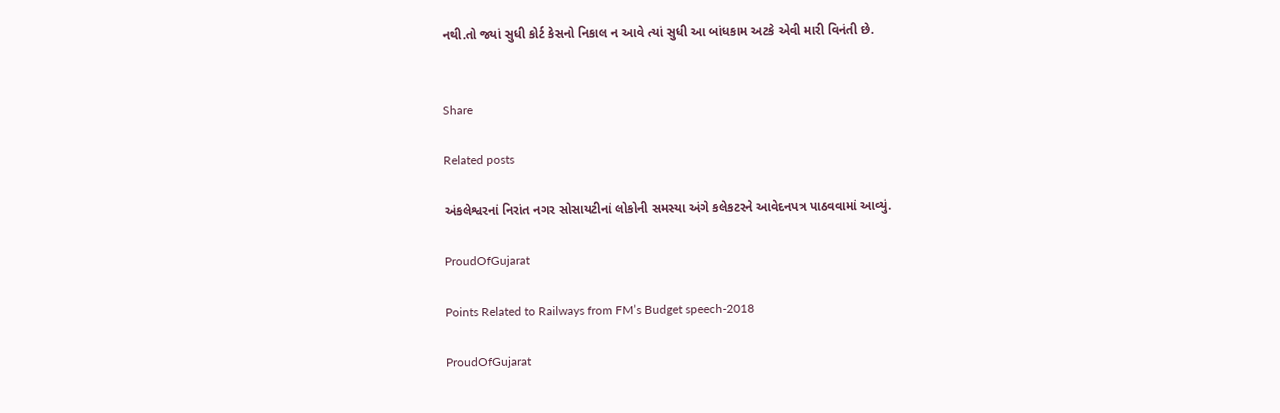નથી.તો જ્યાં સુધી કોર્ટ કેસનો નિકાલ ન આવે ત્યાં સુધી આ બાંધકામ અટકે એવી મારી વિનંતી છે.


Share

Related posts

અંકલેશ્વરનાં નિરાંત નગર સોસાયટીનાં લોકોની સમસ્યા અંગે કલેકટરને આવેદનપત્ર પાઠવવામાં આવ્યું.

ProudOfGujarat

Points Related to Railways from FM’s Budget speech-2018

ProudOfGujarat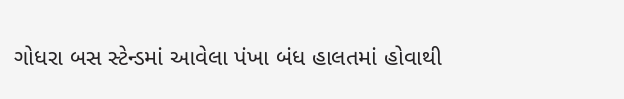ગોધરા બસ સ્ટેન્ડમાં આવેલા પંખા બંધ હાલતમાં હોવાથી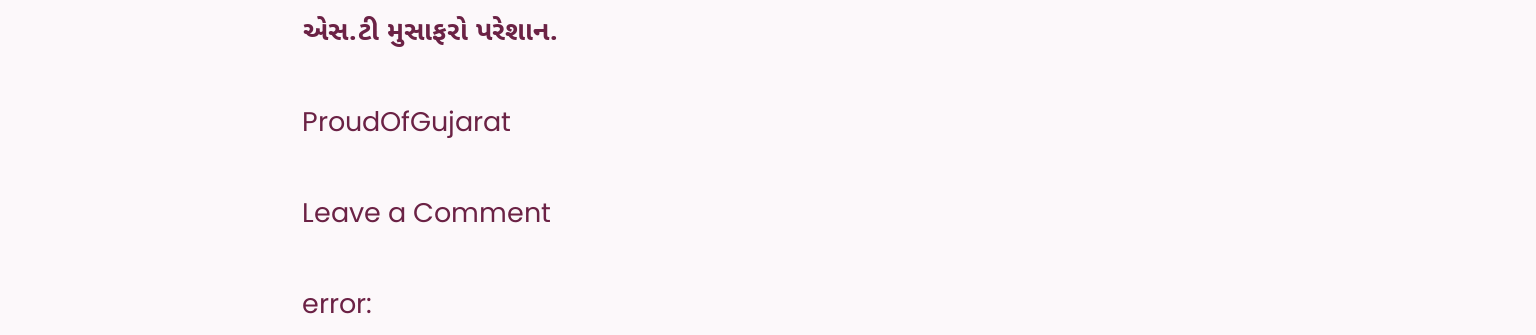એસ.ટી મુસાફરો પરેશાન.

ProudOfGujarat

Leave a Comment

error: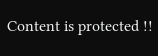Content is protected !!